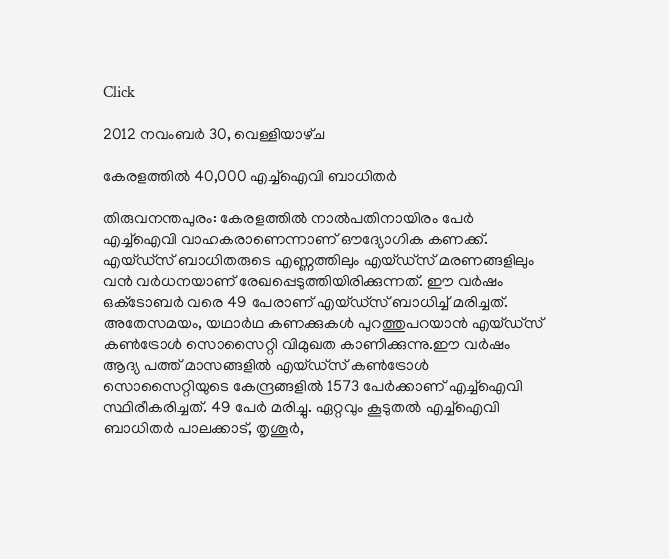Click

2012 നവംബർ 30, വെള്ളിയാഴ്‌ച

കേരളത്തില്‍ 40,000 എച്ച്‌ഐവി ബാധിതര്‍

തിരുവനന്തപുരം: കേരളത്തില്‍ നാല്‍പതിനായിരം പേര്‍ എച്ച്‌ഐവി വാഹകരാണെന്നാണ് ഔദ്യോഗിക കണക്ക്. എയ്ഡ്‌സ് ബാധിതരുടെ എണ്ണത്തിലും എയ്ഡ്‌സ് മരണങ്ങളിലും വന്‍ വര്‍ധനയാണ് രേഖപ്പെടുത്തിയിരിക്കുന്നത്. ഈ വര്‍ഷം ഒക്‌ടോബര്‍ വരെ 49 പേരാണ് എയ്ഡ്‌സ് ബാധിച്ച് മരിച്ചത്. അതേസമയം, യഥാര്‍ഥ കണക്കുകള്‍ പുറത്തുപറയാന്‍ എയ്ഡ്‌സ് കണ്‍ട്രോള്‍ സൊസൈറ്റി വിമുഖത കാണിക്കുന്നു.ഈ വര്‍ഷം ആദ്യ പത്ത് മാസങ്ങളില്‍ എയ്ഡ്‌സ് കണ്‍ട്രോള്‍ സൊസൈറ്റിയുടെ കേന്ദ്രങ്ങളില്‍ 1573 പേര്‍ക്കാണ് എച്ച്‌ഐവി സ്ഥിരീകരിച്ചത്. 49 പേര്‍ മരിച്ചു. ഏറ്റവും കൂടുതല്‍ എച്ച്‌ഐവി ബാധിതര്‍ പാലക്കാട്, തൃശൂര്‍,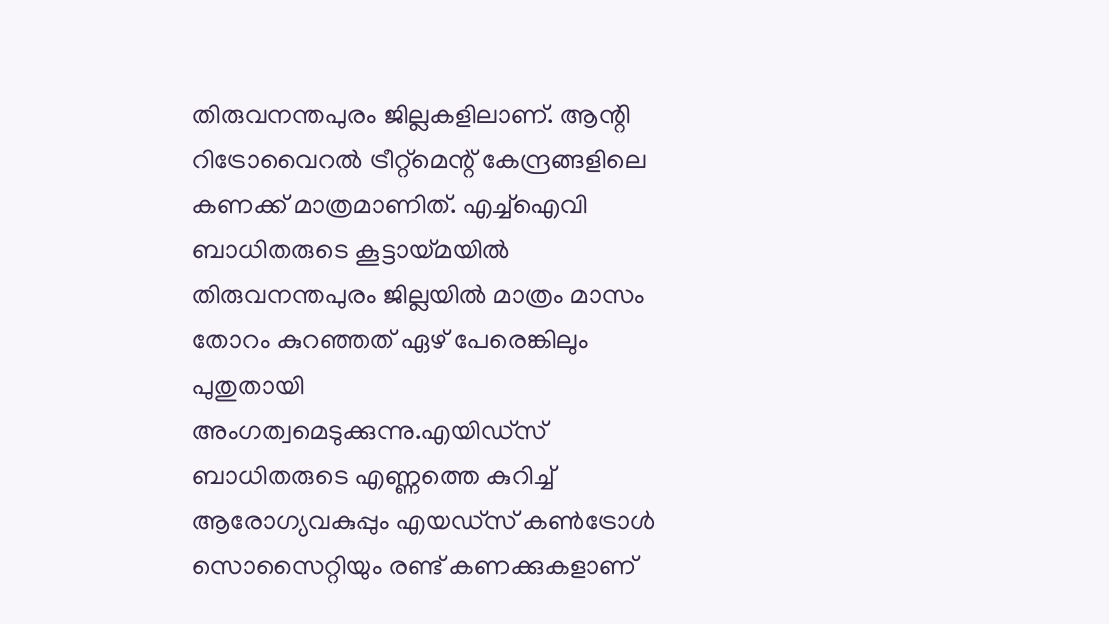തിരുവനന്തപുരം ജില്ലകളിലാണ്. ആന്റി റിട്രോവൈറല്‍ ട്രീറ്റ്‌മെന്റ് കേന്ദ്രങ്ങളിലെ കണക്ക് മാത്രമാണിത്. എച്ച്‌ഐവി ബാധിതരുടെ കൂട്ടായ്മയില്‍ തിരുവനന്തപുരം ജില്ലയില്‍ മാത്രം മാസം തോറം കുറഞ്ഞത് ഏഴ് പേരെങ്കിലും പുതുതായി അംഗത്വമെടുക്കുന്നു.എയിഡ്‌സ് ബാധിതരുടെ എണ്ണത്തെ കുറിച്ച് ആരോഗ്യവകുപ്പും എയഡ്‌സ് കണ്‍ട്രോള്‍ സൊസൈറ്റിയും രണ്ട് കണക്കുകളാണ്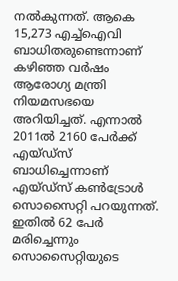നല്‍കുന്നത്. ആകെ 15,273 എച്ച്‌ഐവി ബാധിതരുണ്ടെന്നാണ് കഴിഞ്ഞ വര്‍ഷം ആരോഗ്യ മന്ത്രി നിയമസഭയെ അറിയിച്ചത്. എന്നാല്‍ 2011ല്‍ 2160 പേര്‍ക്ക് എയ്ഡ്‌സ് ബാധിച്ചെന്നാണ് എയ്ഡ്‌സ് കണ്‍ട്രോള്‍ സൊസൈറ്റി പറയുന്നത്. ഇതില്‍ 62 പേര്‍ മരിച്ചെന്നും സൊസൈറ്റിയുടെ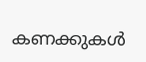കണക്കുകള്‍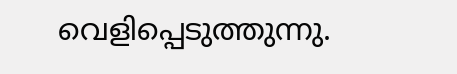വെളിപ്പെടുത്തുന്നു.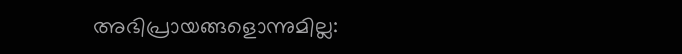അഭിപ്രായങ്ങളൊന്നുമില്ല: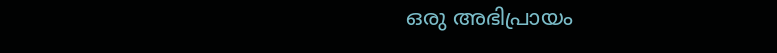ഒരു അഭിപ്രായം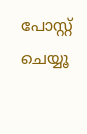പോസ്റ്റ് ചെയ്യൂ